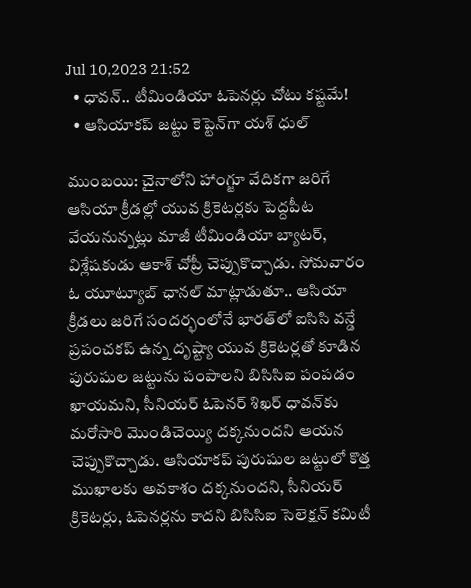Jul 10,2023 21:52
  • ధావన్‌.. టీమిండియా ఓపెనర్లు చోటు కష్టమే!
  • ఆసియాకప్‌ జట్టు కెప్టెన్‌గా యశ్‌ ధుల్‌

ముంబయి: చైనాలోని హాంగ్జూ వేదికగా జరిగే ఆసియా క్రీడల్లో యువ క్రికెటర్లకు పెద్దపీట వేయనున్నట్లు మాజీ టీమిండియా బ్యాటర్‌, విశ్లేషకుడు ఆకాశ్‌ చోప్రీ చెప్పుకొచ్చాడు. సోమవారం ఓ యూట్యూబ్‌ ఛానల్‌ మాట్లాడుతూ.. ఆసియా క్రీడలు జరిగే సందర్భంలోనే భారత్‌లో ఐసిసి వన్డే ప్రపంచకప్‌ ఉన్న దృష్ట్యా యువ క్రికెటర్లతో కూడిన పురుషుల జట్టును పంపాలని బిసిసిఐ పంపడం ఖాయమని, సీనియర్‌ ఓపెనర్‌ శిఖర్‌ ధావన్‌కు మరోసారి మొండిచెయ్యి దక్కనుందని ఆయన చెప్పుకొచ్చాడు. ఆసియాకప్‌ పురుషుల జట్టులో కొత్త ముఖాలకు అవకాశం దక్కనుందని, సీనియర్‌ క్రికెటర్లు, ఓపెనర్లను కాదని బిసిసిఐ సెలెక్షన్‌ కమిటీ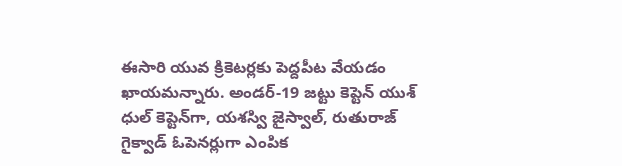ఈసారి యువ క్రికెటర్లకు పెద్దపీట వేయడం ఖాయమన్నారు. అండర్‌-19 జట్టు కెప్టెన్‌ యుశ్‌ ధుల్‌ కెప్టెన్‌గా, యశస్వి జైస్వాల్‌, రుతురాజ్‌ గైక్వాడ్‌ ఓపెనర్లుగా ఎంపిక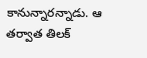కానున్నారన్నాడు. ఆ తర్వాత తిలక్‌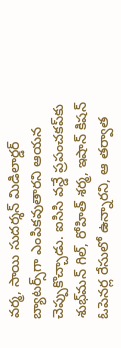వర్మ, సాయి సుదర్శన్‌ మిడిలార్డర్‌ బ్యాటర్స్‌గా ఎంపికవుతారని ఆయన చెప్పుకొచ్చాడు. ఐసిసి వన్డే ప్రపంచకప్‌కు శుభ్‌మన్‌ గిల్‌, రోహిత్‌ శర్మ, ఇషాన్‌ కిషన్‌ ఓపెనర్ల రేసులో ఉన్నారని, ఆ తర్వాత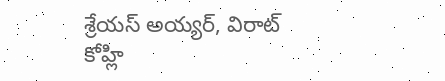శ్రేయస్‌ అయ్యర్‌, విరాట్‌ కోహ్లి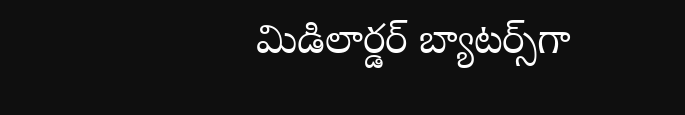మిడిలార్డర్‌ బ్యాటర్స్‌గా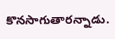కొనసాగుతారన్నాడు.